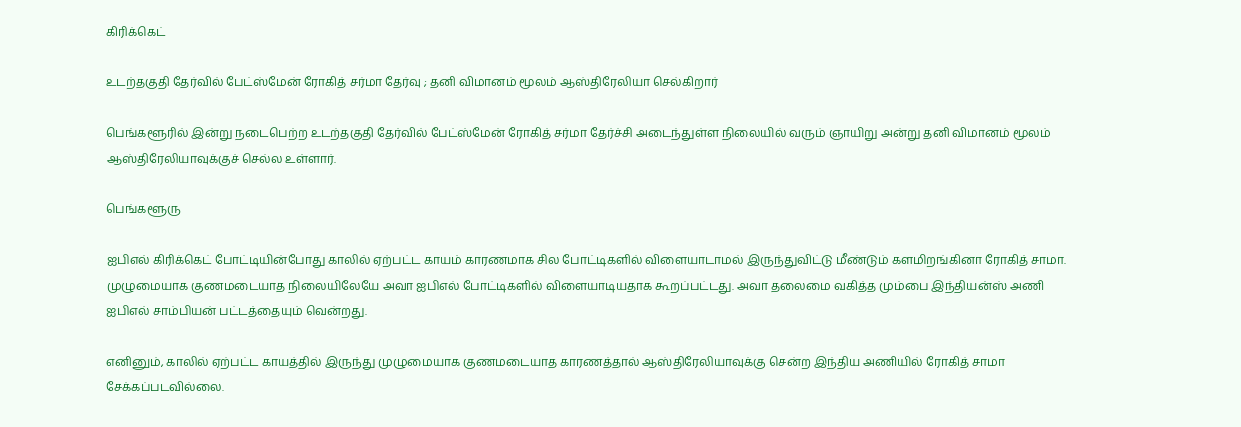கிரிக்கெட்

உடற்தகுதி தேர்வில் பேட்ஸ்மேன் ரோகித் சர்மா தேர்வு ; தனி விமானம் மூலம் ஆஸ்திரேலியா செல்கிறார்

பெங்களூரில் இன்று நடைபெற்ற உடற்தகுதி தேர்வில் பேட்ஸ்மேன் ரோகித் சர்மா தேர்ச்சி அடைந்துள்ள நிலையில் வரும் ஞாயிறு அன்று தனி விமானம் மூலம் ஆஸ்திரேலியாவுக்குச் செல்ல உள்ளார்.

பெங்களூரு

ஐபிஎல் கிரிக்கெட் போட்டியின்போது காலில் ஏற்பட்ட காயம் காரணமாக சில போட்டிகளில் விளையாடாமல் இருந்துவிட்டு மீண்டும் களமிறங்கினா ரோகித் சாமா. முழுமையாக குணமடையாத நிலையிலேயே அவா ஐபிஎல் போட்டிகளில் விளையாடியதாக கூறப்பட்டது. அவா தலைமை வகித்த மும்பை இந்தியன்ஸ் அணி ஐபிஎல் சாம்பியன் பட்டத்தையும் வென்றது.

எனினும், காலில் ஏற்பட்ட காயத்தில் இருந்து முழுமையாக குணமடையாத காரணத்தால் ஆஸ்திரேலியாவுக்கு சென்ற இந்திய அணியில் ரோகித் சாமா சேக்கப்படவில்லை.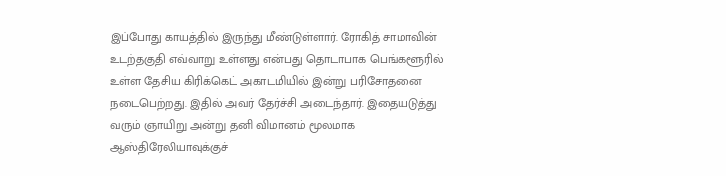இப்போது காயத்தில் இருந்து மீண்டுள்ளார். ரோகித் சாமாவின் உடற்தகுதி எவ்வாறு உள்ளது என்பது தொடாபாக பெங்களூரில் உள்ள தேசிய கிரிக்கெட் அகாடமியில் இன்று பரிசோதனை நடைபெற்றது. இதில் அவர் தேர்ச்சி அடைந்தார். இதையடுத்து வரும் ஞாயிறு அன்று தனி விமானம் மூலமாக ஆஸ்திரேலியாவுக்குச்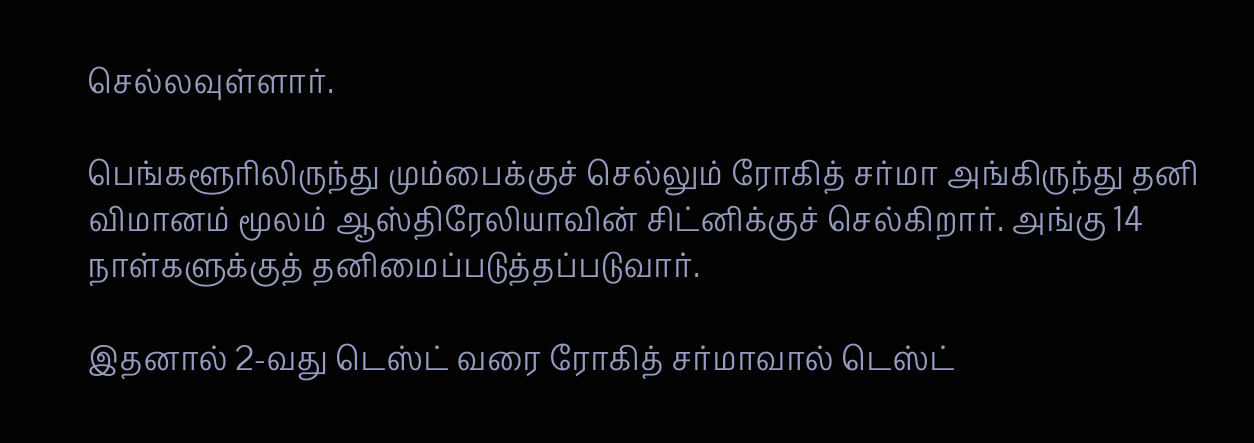செல்லவுள்ளார்.

பெங்களூரிலிருந்து மும்பைக்குச் செல்லும் ரோகித் சர்மா அங்கிருந்து தனி விமானம் மூலம் ஆஸ்திரேலியாவின் சிட்னிக்குச் செல்கிறார். அங்கு 14 நாள்களுக்குத் தனிமைப்படுத்தப்படுவார்.

இதனால் 2-வது டெஸ்ட் வரை ரோகித் சர்மாவால் டெஸ்ட்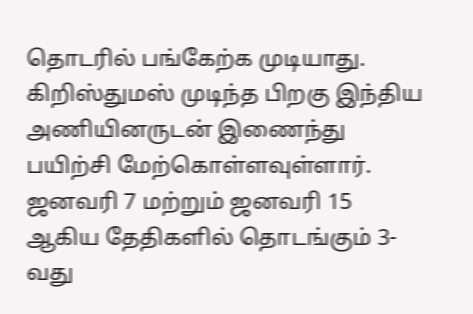தொடரில் பங்கேற்க முடியாது. கிறிஸ்துமஸ் முடிந்த பிறகு இந்திய அணியினருடன் இணைந்து பயிற்சி மேற்கொள்ளவுள்ளார். ஜனவரி 7 மற்றும் ஜனவரி 15 ஆகிய தேதிகளில் தொடங்கும் 3-வது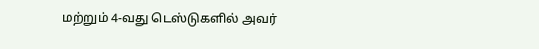மற்றும் 4-வது டெஸ்டுகளில் அவர்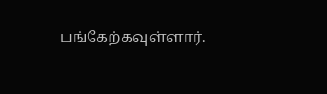பங்கேற்கவுள்ளார்.